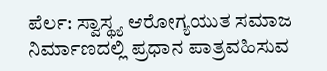ಪೆರ್ಲ: ಸ್ವಾಸ್ಥ್ಯ ಆರೋಗ್ಯಯುತ ಸಮಾಜ ನಿರ್ಮಾಣದಲ್ಲಿ ಪ್ರಧಾನ ಪಾತ್ರವಹಿಸುವ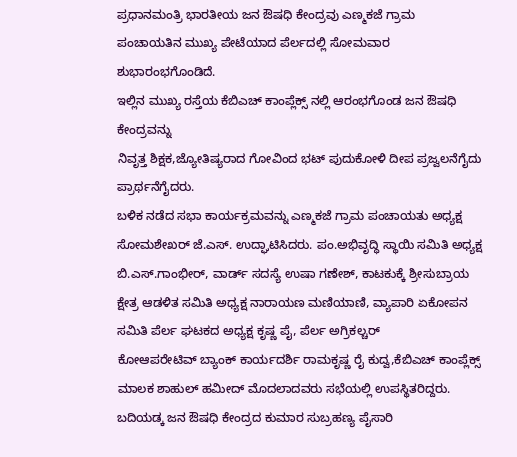ಪ್ರಧಾನಮಂತ್ರಿ ಭಾರತೀಯ ಜನ ಔಷಧಿ ಕೇಂದ್ರವು ಎಣ್ಮಕಜೆ ಗ್ರಾಮ ಪಂಚಾಯತಿನ ಮುಖ್ಯ ಪೇಟೆಯಾದ ಪೆರ್ಲದಲ್ಲಿ ಸೋಮವಾರ ಶುಭಾರಂಭಗೊಂಡಿದೆ.
ಇಲ್ಲಿನ ಮುಖ್ಯ ರಸ್ತೆಯ ಕೆಬಿಎಚ್ ಕಾಂಪ್ಲೆಕ್ಸ್ ನಲ್ಲಿ ಆರಂಭಗೊಂಡ ಜನ ಔಷಧಿ ಕೇಂದ್ರವನ್ನು
ನಿವೃತ್ತ ಶಿಕ್ಷಕ,ಜ್ಯೋತಿಷ್ಯರಾದ ಗೋವಿಂದ ಭಟ್ ಪುದುಕೋಳಿ ದೀಪ ಪ್ರಜ್ವಲನೆಗೈದು ಪ್ರಾರ್ಥನೆಗೈದರು.
ಬಳಿಕ ನಡೆದ ಸಭಾ ಕಾರ್ಯಕ್ರಮವನ್ನು ಎಣ್ಮಕಜೆ ಗ್ರಾಮ ಪಂಚಾಯತು ಅಧ್ಯಕ್ಷ ಸೋಮಶೇಖರ್ ಜೆ.ಎಸ್. ಉದ್ಘಾಟಿಸಿದರು. ಪಂ.ಅಭಿವೃದ್ಧಿ ಸ್ಥಾಯಿ ಸಮಿತಿ ಅಧ್ಯಕ್ಷ ಬಿ.ಎಸ್.ಗಾಂಭೀರ್, ವಾರ್ಡ್ ಸದಸ್ಯೆ ಉಷಾ ಗಣೇಶ್, ಕಾಟಕುಕ್ಕೆ ಶ್ರೀಸುಬ್ರಾಯ ಕ್ಷೇತ್ರ ಆಡಳಿತ ಸಮಿತಿ ಅಧ್ಯಕ್ಷ ನಾರಾಯಣ ಮಣಿಯಾಣಿ, ವ್ಯಾಪಾರಿ ಏಕೋಪನ ಸಮಿತಿ ಪೆರ್ಲ ಘಟಕದ ಅಧ್ಯಕ್ಷ ಕೃಷ್ಣ ಪೈ, ಪೆರ್ಲ ಅಗ್ರಿಕಲ್ಚರ್
ಕೋಆಪರೇಟಿವ್ ಬ್ಯಾಂಕ್ ಕಾರ್ಯದರ್ಶಿ ರಾಮಕೃಷ್ಣ ರೈ ಕುದ್ವ,ಕೆಬಿಎಚ್ ಕಾಂಪ್ಲೆಕ್ಸ್ ಮಾಲಕ ಶಾಹುಲ್ ಹಮೀದ್ ಮೊದಲಾದವರು ಸಭೆಯಲ್ಲಿ ಉಪಸ್ಥಿತರಿದ್ದರು.
ಬದಿಯಡ್ಕ ಜನ ಔಷಧಿ ಕೇಂದ್ರದ ಕುಮಾರ ಸುಬ್ರಹಣ್ಯ ಪೈಸಾರಿ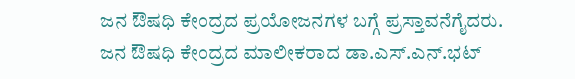ಜನ ಔಷಧಿ ಕೇಂದ್ರದ ಪ್ರಯೋಜನಗಳ ಬಗ್ಗೆ ಪ್ರಸ್ತಾವನೆಗೈದರು.
ಜನ ಔಷಧಿ ಕೇಂದ್ರದ ಮಾಲೀಕರಾದ ಡಾ.ಎಸ್.ಎನ್.ಭಟ್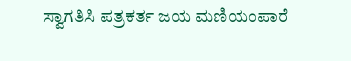ಸ್ವಾಗತಿಸಿ ಪತ್ರಕರ್ತ ಜಯ ಮಣಿಯಂಪಾರೆ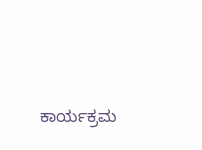ಕಾರ್ಯಕ್ರಮ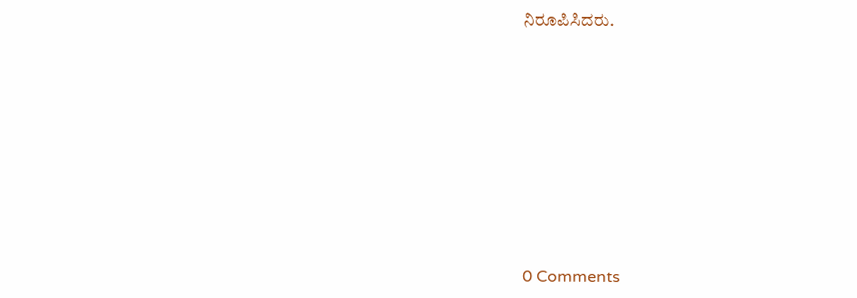ನಿರೂಪಿಸಿದರು.









0 Comments